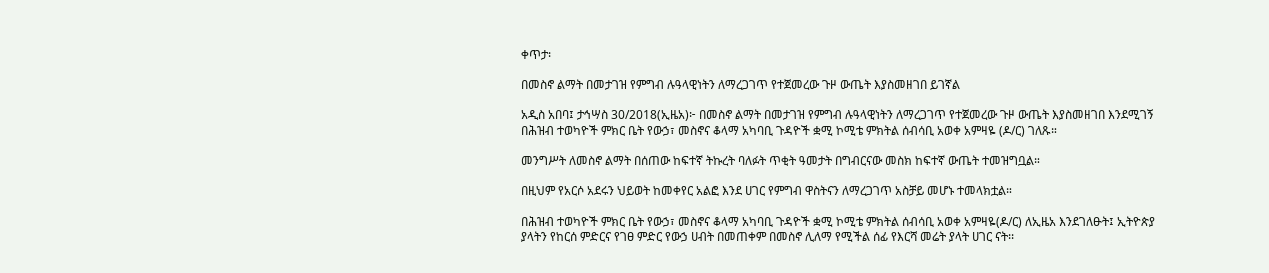ቀጥታ፡

በመስኖ ልማት በመታገዝ የምግብ ሉዓላዊነትን ለማረጋገጥ የተጀመረው ጉዞ ውጤት እያስመዘገበ ይገኛል

አዲስ አበባ፤ ታኅሣስ 30/2018(ኢዜአ)፦ በመስኖ ልማት በመታገዝ የምግብ ሉዓላዊነትን ለማረጋገጥ የተጀመረው ጉዞ ውጤት እያስመዘገበ እንደሚገኝ በሕዝብ ተወካዮች ምክር ቤት የውኃ፣ መስኖና ቆላማ አካባቢ ጉዳዮች ቋሚ ኮሚቴ ምክትል ሰብሳቢ አወቀ አምዛዬ (ዶ/ር) ገለጹ።

መንግሥት ለመስኖ ልማት በሰጠው ከፍተኛ ትኩረት ባለፉት ጥቂት ዓመታት በግብርናው መስክ ከፍተኛ ውጤት ተመዝግቧል።

በዚህም የአርሶ አደሩን ህይወት ከመቀየር አልፎ እንደ ሀገር የምግብ ዋስትናን ለማረጋገጥ አስቻይ መሆኑ ተመላክቷል።

በሕዝብ ተወካዮች ምክር ቤት የውኃ፣ መስኖና ቆላማ አካባቢ ጉዳዮች ቋሚ ኮሚቴ ምክትል ሰብሳቢ አወቀ አምዛዬ(ዶ/ር) ለኢዜአ እንደገለፁት፤ ኢትዮጵያ ያላትን የከርሰ ምድርና የገፀ ምድር የውኃ ሀብት በመጠቀም በመስኖ ሊለማ የሚችል ሰፊ የእርሻ መሬት ያላት ሀገር ናት፡፡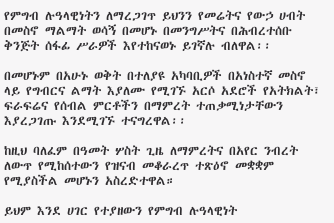የምግብ ሉዓላዊነትን ለማረጋገጥ ይህንን የመሬትና የውኃ ሀብት በመስኖ ማልማት ወሳኝ በመሆኑ በመንግሥትና በሕብረተሰቡ ቅንጅት ሰፋፊ ሥራዎች እየተከናወኑ ይገኛሉ ብለዋል፡፡

በመሆኑም በአሁኑ ወቅት በተለያዩ አካባቢዎች በአነስተኛ መስኖ ላይ የግብርና ልማት እያለሙ የሚገኙ አርሶ አደሮች የአትክልት፣ ፍራፍሬና የሰብል ምርቶችን በማምረት ተጠቃሚነታቸውን እያረጋገጡ እንደሚገኙ ተናግረዋል፡፡

ከዚህ ባለፈም በዓመት ሦስት ጊዜ ለማምረትና በአየር ንብረት ለውጥ የሚከሰተውን የዝናብ መቆራረጥ ተጽዕኖ መቋቋም የሚያስችል መሆኑን አስረድተዋል።

ይህም እንደ ሀገር የተያዘውን የምግብ ሉዓላዊነት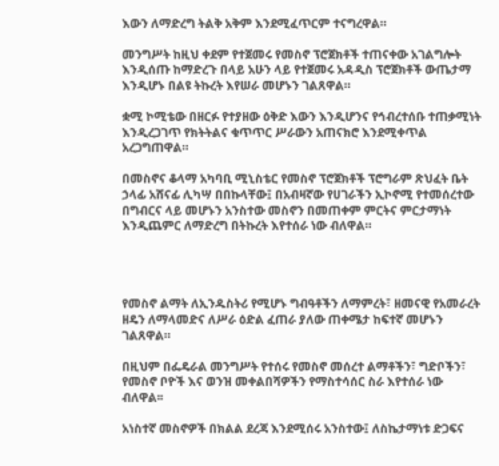እውን ለማድረግ ትልቅ አቅም እንደሚፈጥርም ተናግረዋል።

መንግሥት ከዚህ ቀደም የተጀመሩ የመስኖ ፕሮጀክቶች ተጠናቀው አገልግሎት እንዲሰጡ ከማድረጉ በላይ አሁን ላይ የተጀመሩ አዳዲስ ፕሮጀክቶች ውጤታማ እንዲሆኑ በልዩ ትኩረት እየሠራ መሆኑን ገልጸዋል።

ቋሚ ኮሚቴው በዘርፉ የተያዘው ዕቅድ እውን እንዲሆንና የኅብረተሰቡ ተጠቃሚነት እንዲረጋገጥ የክትትልና ቁጥጥር ሥራውን አጠናክሮ እንደሚቀጥል አረጋግጠዋል።

በመስኖና ቆላማ አካባቢ ሚኒስቴር የመስኖ ፕሮጀክቶች ፕሮግራም ጽህፈት ቤት ኃላፊ አሸናፊ ሊካሣ በበኩላቸው፤ በአብዛኛው የሀገራችን ኢኮኖሚ የተመሰረተው በግብርና ላይ መሆኑን አንስተው መስኖን በመጠቀም ምርትና ምርታማነት እንዲጨምር ለማድረግ በትኩረት እየተሰራ ነው ብለዋል።




የመስኖ ልማት ለኢንዱስትሪ የሚሆኑ ግብዓቶችን ለማምረት፣ ዘመናዊ የአመራረት ዘዴን ለማላመድና ለሥራ ዕድል ፈጠራ ያለው ጠቀሜታ ከፍተኛ መሆኑን ገልጸዋል።

በዚህም በፌዴራል መንግሥት የተሰሩ የመስኖ መሰረተ ልማቶችን፣ ግድቦችን፣ የመስኖ ቦዮች እና ወንዝ መቀልበሻዎችን የማስተሳሰር ስራ እየተሰራ ነው ብለዋል፡፡

አነስተኛ መስኖዎች በክልል ደረጃ እንደሚሰሩ አንስተው፤ ለስኬታማነቱ ድጋፍና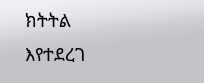ክትትል እየተደረገ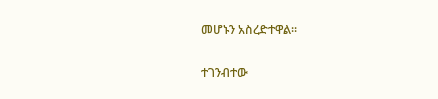መሆኑን አስረድተዋል፡፡

ተገንብተው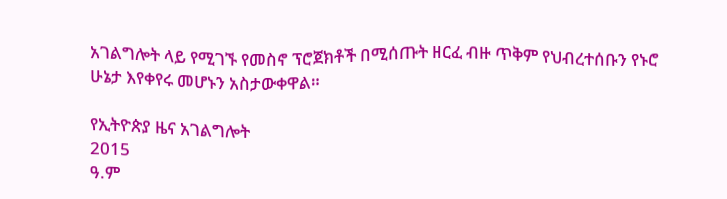አገልግሎት ላይ የሚገኙ የመስኖ ፕሮጀክቶች በሚሰጡት ዘርፈ ብዙ ጥቅም የህብረተሰቡን የኑሮ ሁኔታ እየቀየሩ መሆኑን አስታውቀዋል።

የኢትዮጵያ ዜና አገልግሎት
2015
ዓ.ም